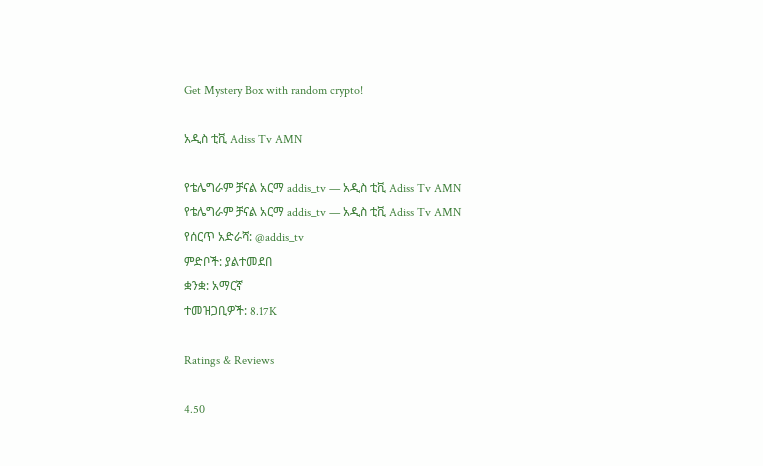Get Mystery Box with random crypto!

አዲስ ቲቪ Adiss Tv AMN

የቴሌግራም ቻናል አርማ addis_tv — አዲስ ቲቪ Adiss Tv AMN
የቴሌግራም ቻናል አርማ addis_tv — አዲስ ቲቪ Adiss Tv AMN
የሰርጥ አድራሻ: @addis_tv
ምድቦች: ያልተመደበ
ቋንቋ: አማርኛ
ተመዝጋቢዎች: 8.17K

Ratings & Reviews

4.50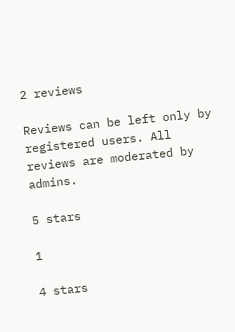2 reviews

Reviews can be left only by registered users. All reviews are moderated by admins.

5 stars

1

4 stars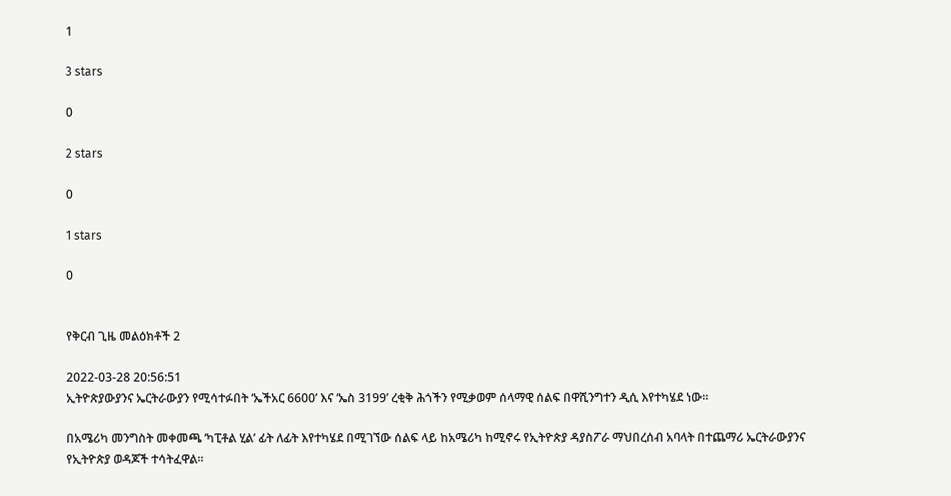1

3 stars

0

2 stars

0

1 stars

0


የቅርብ ጊዜ መልዕክቶች 2

2022-03-28 20:56:51
ኢትዮጵያውያንና ኤርትራውያን የሚሳተፉበት ‘ኤችአር 6600’ እና ‘ኤስ 3199’ ረቂቅ ሕጎችን የሚቃወም ሰላማዊ ሰልፍ በዋሺንግተን ዲሲ እየተካሄደ ነው።

በአሜሪካ መንግስት መቀመጫ ‘ካፒቶል ሂል’ ፊት ለፊት እየተካሄደ በሚገኘው ሰልፍ ላይ ከአሜሪካ ከሚኖሩ የኢትዮጵያ ዳያስፖራ ማህበረሰብ አባላት በተጨማሪ ኤርትራውያንና የኢትዮጵያ ወዳጆች ተሳትፈዋል።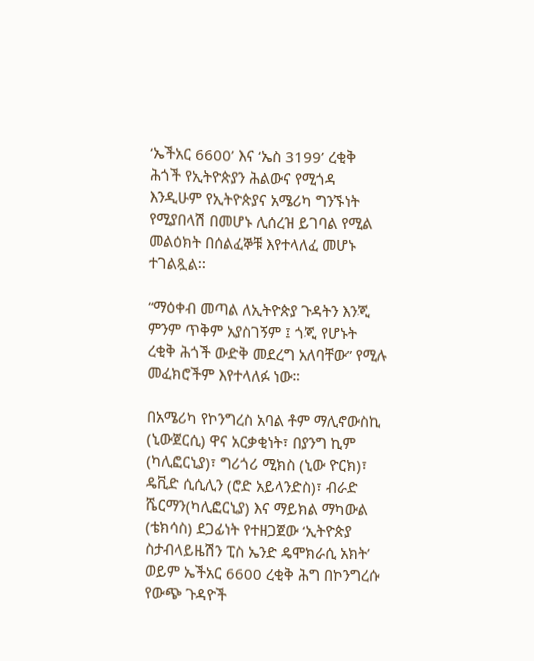‘ኤችአር 6600’ እና ‘ኤስ 3199’ ረቂቅ ሕጎች የኢትዮጵያን ሕልውና የሚጎዳ እንዲሁም የኢትዮጵያና አሜሪካ ግንኙነት የሚያበላሽ በመሆኑ ሊሰረዝ ይገባል የሚል መልዕክት በሰልፈኞቹ እየተላለፈ መሆኑ ተገልጿል፡፡

“ማዕቀብ መጣል ለኢትዮጵያ ጉዳትን እንጂ ምንም ጥቅም አያስገኝም ፤ ጎጂ የሆኑት ረቂቅ ሕጎች ውድቅ መደረግ አለባቸው” የሚሉ መፈክሮችም እየተላለፉ ነው።

በአሜሪካ የኮንግረስ አባል ቶም ማሊኖውስኪ (ኒውጀርሲ) ዋና አርቃቂነት፣ በያንግ ኪም (ካሊፎርኒያ)፣ ግሪጎሪ ሚክስ (ኒው ዮርክ)፣ ዴቪድ ሲሲሊን (ሮድ አይላንድስ)፣ ብራድ ሼርማን(ካሊፎርኒያ) እና ማይክል ማካውል (ቴክሳስ) ደጋፊነት የተዘጋጀው ‘ኢትዮጵያ ስታብላይዜሽን ፒስ ኤንድ ዴሞክራሲ አክት’ ወይም ኤችአር 6600 ረቂቅ ሕግ በኮንግረሱ የውጭ ጉዳዮች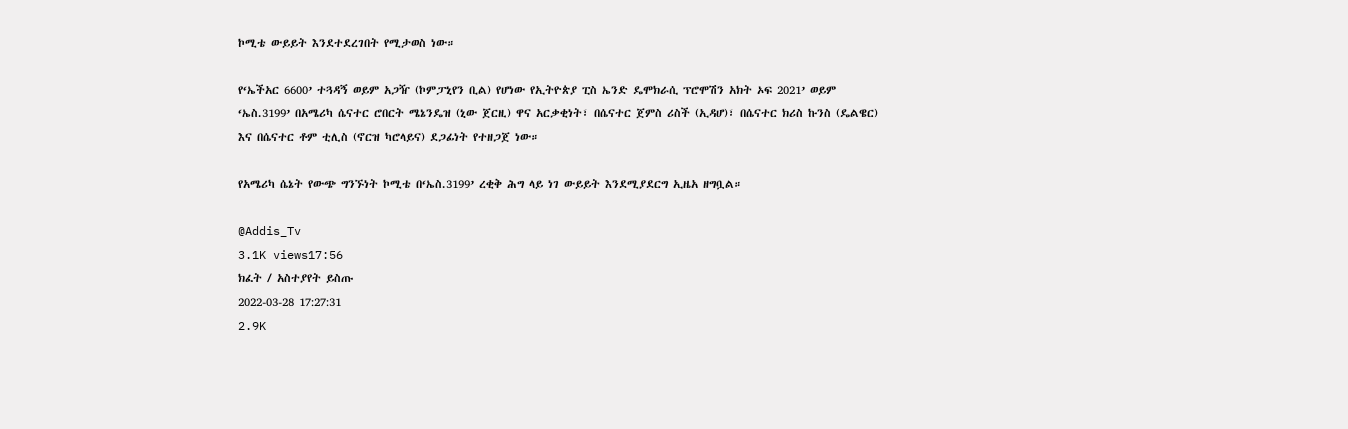ኮሚቴ ውይይት እንደተደረገበት የሚታወስ ነው።

የ‘ኤችአር 6600’ ተጓዳኝ ወይም አጋዥ (ኮምፓኒየን ቢል) የሆነው የኢትዮጵያ ፒስ ኤንድ ዴሞክራሲ ፕሮሞሽን አክት ኦፍ 2021’ ወይም ‘ኤስ.3199’ በአሜሪካ ሴናተር ሮበርት ሜኔንዴዝ (ኒው ጀርዚ) ዋና አርቃቂነት፣ በሴናተር ጀምስ ሪስች (ኢዳሆ)፣ በሴናተር ክሪስ ኩንስ (ዴልዌር) እና በሴናተር ቶም ቲሊስ (ኖርዝ ካሮላይና) ደጋፊነት የተዘጋጀ ነው።

የአሜሪካ ሴኔት የውጭ ግንኙነት ኮሚቴ በ‘ኤስ.3199’ ረቂቅ ሕግ ላይ ነገ ውይይት እንደሚያደርግ ኢዜአ ዘግቧል።

@Addis_Tv
3.1K views17:56
ክፈት / አስተያየት ይስጡ
2022-03-28 17:27:31
2.9K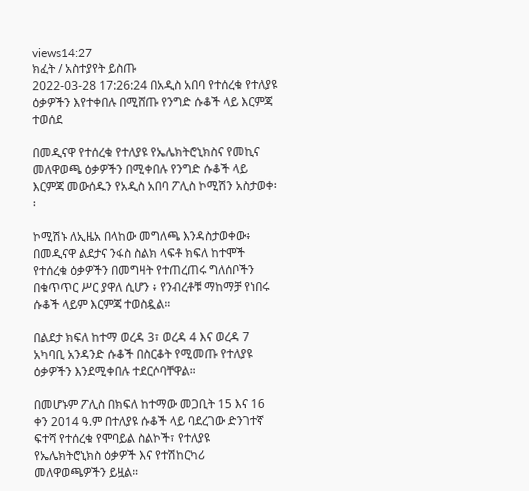views14:27
ክፈት / አስተያየት ይስጡ
2022-03-28 17:26:24 በአዲስ አበባ የተሰረቁ የተለያዩ ዕቃዎችን እየተቀበሉ በሚሸጡ የንግድ ሱቆች ላይ እርምጃ ተወሰደ

በመዲናዋ የተሰረቁ የተለያዩ የኤሌክትሮኒክስና የመኪና መለዋወጫ ዕቃዎችን በሚቀበሉ የንግድ ሱቆች ላይ እርምጃ መውሰዱን የአዲስ አበባ ፖሊስ ኮሚሽን አስታወቀ፡፡

ኮሚሽኑ ለኢዜአ በላከው መግለጫ እንዳስታወቀው፥ በመዲናዋ ልደታና ንፋስ ስልክ ላፍቶ ክፍለ ከተሞች የተሰረቁ ዕቃዎችን በመግዛት የተጠረጠሩ ግለሰቦችን በቁጥጥር ሥር ያዋለ ሲሆን ፥ የንብረቶቹ ማከማቻ የነበሩ ሱቆች ላይም እርምጃ ተወስዷል።

በልደታ ክፍለ ከተማ ወረዳ 3፣ ወረዳ 4 እና ወረዳ 7 አካባቢ አንዳንድ ሱቆች በስርቆት የሚመጡ የተለያዩ ዕቃዎችን እንደሚቀበሉ ተደርሶባቸዋል።

በመሆኑም ፖሊስ በክፍለ ከተማው መጋቢት 15 እና 16 ቀን 2014 ዓ.ም በተለያዩ ሱቆች ላይ ባደረገው ድንገተኛ ፍተሻ የተሰረቁ የሞባይል ስልኮች፣ የተለያዩ የኤሌክትሮኒክስ ዕቃዎች እና የተሽከርካሪ መለዋወጫዎችን ይዟል።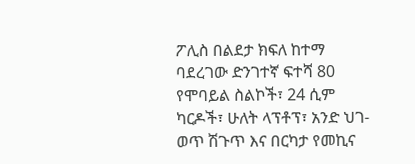ፖሊስ በልደታ ክፍለ ከተማ ባደረገው ድንገተኛ ፍተሻ 80 የሞባይል ስልኮች፣ 24 ሲም ካርዶች፣ ሁለት ላፕቶፕ፣ አንድ ህገ-ወጥ ሽጉጥ እና በርካታ የመኪና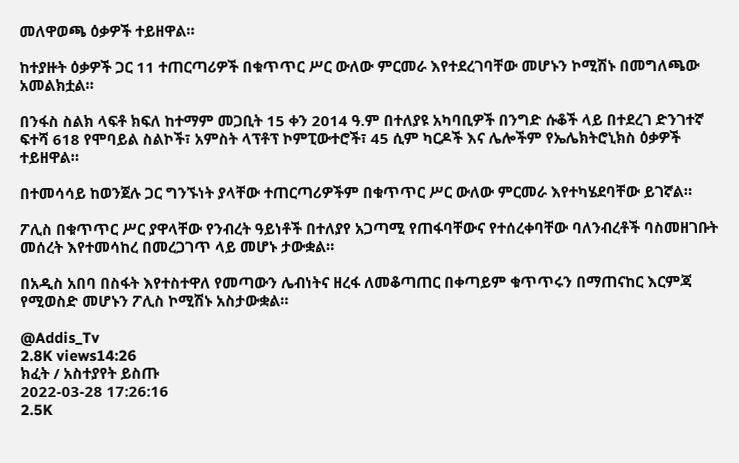መለዋወጫ ዕቃዎች ተይዘዋል።

ከተያዙት ዕቃዎች ጋር 11 ተጠርጣሪዎች በቁጥጥር ሥር ውለው ምርመራ እየተደረገባቸው መሆኑን ኮሚሽኑ በመግለጫው አመልክቷል።

በንፋስ ስልክ ላፍቶ ክፍለ ከተማም መጋቢት 15 ቀን 2014 ዓ.ም በተለያዩ አካባቢዎች በንግድ ሱቆች ላይ በተደረገ ድንገተኛ ፍተሻ 618 የሞባይል ስልኮች፣ አምስት ላፕቶፕ ኮምፒውተሮች፣ 45 ሲም ካርዶች እና ሌሎችም የኤሌክትሮኒክስ ዕቃዎች ተይዘዋል።

በተመሳሳይ ከወንጀሉ ጋር ግንኙነት ያላቸው ተጠርጣሪዎችም በቁጥጥር ሥር ውለው ምርመራ እየተካሄደባቸው ይገኛል።

ፖሊስ በቁጥጥር ሥር ያዋላቸው የንብረት ዓይነቶች በተለያየ አጋጣሚ የጠፋባቸውና የተሰረቀባቸው ባለንብረቶች ባስመዘገቡት መሰረት እየተመሳከረ በመረጋገጥ ላይ መሆኑ ታውቋል።

በአዲስ አበባ በስፋት እየተስተዋለ የመጣውን ሌብነትና ዘረፋ ለመቆጣጠር በቀጣይም ቁጥጥሩን በማጠናከር እርምጃ የሚወስድ መሆኑን ፖሊስ ኮሚሽኑ አስታውቋል።

@Addis_Tv
2.8K views14:26
ክፈት / አስተያየት ይስጡ
2022-03-28 17:26:16
2.5K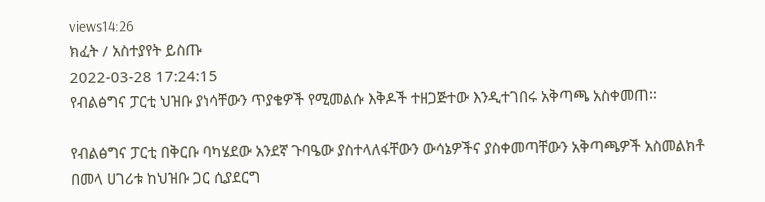views14:26
ክፈት / አስተያየት ይስጡ
2022-03-28 17:24:15
የብልፅግና ፓርቲ ህዝቡ ያነሳቸውን ጥያቄዎች የሚመልሱ እቅዶች ተዘጋጅተው እንዲተገበሩ አቅጣጫ አስቀመጠ፡፡

የብልፅግና ፓርቲ በቅርቡ ባካሄደው አንደኛ ጉባዔው ያስተላለፋቸውን ውሳኔዎችና ያስቀመጣቸውን አቅጣጫዎች አስመልክቶ በመላ ሀገሪቱ ከህዝቡ ጋር ሲያደርግ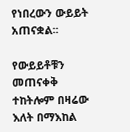የነበረውን ውይይት አጠናቋል፡፡

የውይይቶቹን መጠናቀቅ ተከትሎም በዛሬው እለት በማእከል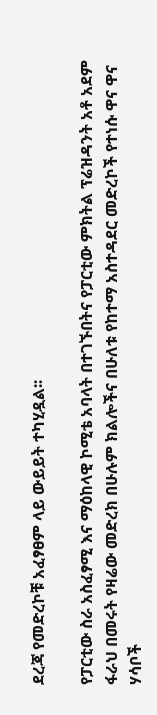ደረጃ የመድረኮቹ አፈፃፀም ላይ ውይይት ተካሂዷል፡፡

የፓርቲው ስራ አስፈፃሚ እና ማዕከላዊ ኮሚቴ አባላት በተገኙበትና የፓርቲው ምክትል ፕሬዝዳንት አቶ አደም ፋራህ በመሩት የዛሬው መድረክ በሁሉም ክልሎችና በሁለቱ የከተማ አስተዳደር መድረኮች የተነሱ ዋና ዋና ሃሳቦች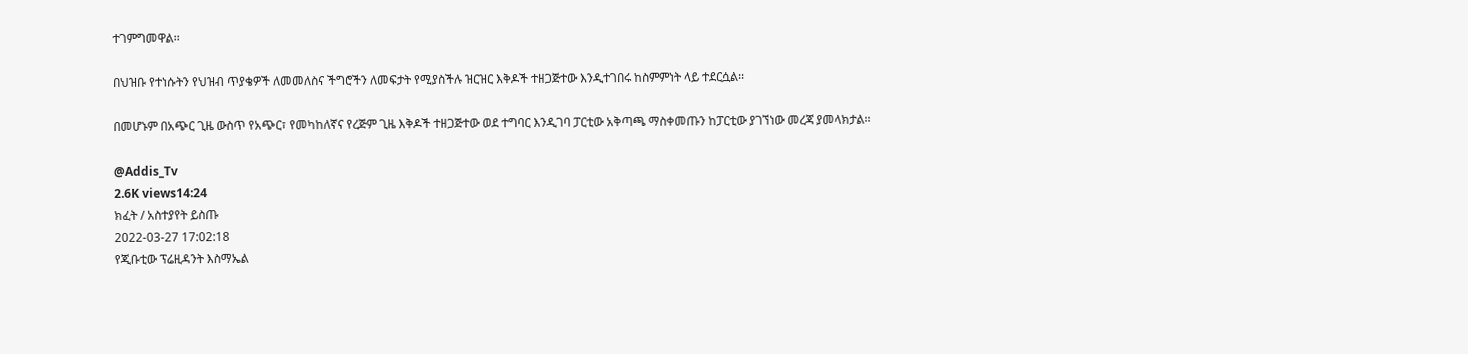ተገምግመዋል፡፡

በህዝቡ የተነሱትን የህዝብ ጥያቄዎች ለመመለስና ችግሮችን ለመፍታት የሚያስችሉ ዝርዝር እቅዶች ተዘጋጅተው እንዲተገበሩ ከስምምነት ላይ ተደርሷል፡፡

በመሆኑም በአጭር ጊዜ ውስጥ የአጭር፣ የመካከለኛና የረጅም ጊዜ እቅዶች ተዘጋጅተው ወደ ተግባር እንዲገባ ፓርቲው አቅጣጫ ማስቀመጡን ከፓርቲው ያገኘነው መረጃ ያመላክታል፡፡

@Addis_Tv
2.6K views14:24
ክፈት / አስተያየት ይስጡ
2022-03-27 17:02:18
የጂቡቲው ፕሬዚዳንት እስማኤል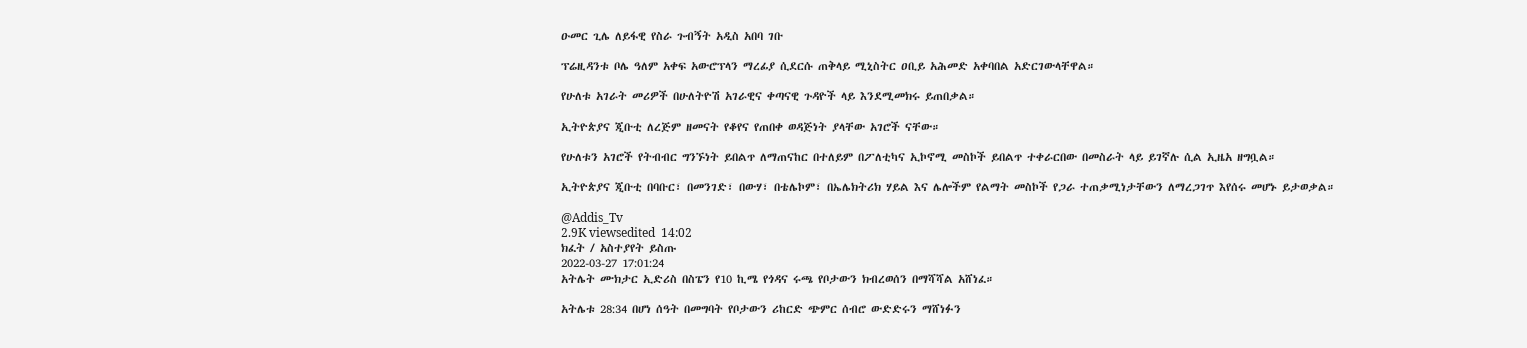ዑመር ጊሌ ለይፋዊ የስራ ጉብኝት አዲስ አበባ ገቡ

ፕሬዚዳንቱ ቦሌ ዓለም አቀፍ አውሮፕላን ማረፊያ ሲደርሱ ጠቅላይ ሚኒስትር ዐቢይ አሕመድ አቀባበል አድርገውላቸዋል።

የሁለቱ አገራት መሪዎች በሁለትዮሽ አገራዊና ቀጣናዊ ጉዳዮች ላይ እንደሚመክሩ ይጠበቃል።

ኢትዮጵያና ጂቡቲ ለረጅም ዘመናት የቆየና የጠበቀ ወዳጅነት ያላቸው አገሮች ናቸው።

የሁለቱን አገሮች የትብብር ግንኙነት ይበልጥ ለማጠናከር በተለይም በፖለቲካና ኢኮኖሚ መስኮች ይበልጥ ተቀራርበው በመስራት ላይ ይገኛሉ ሲል ኢዜአ ዘግቧል።

ኢትዮጵያና ጂቡቲ በባቡር፣ በመንገድ፣ በውሃ፣ በቴሌኮም፣ በኤሌክትሪክ ሃይል እና ሌሎችም የልማት መስኮች የጋራ ተጠቃሚነታቸውን ለማረጋገጥ እየሰሩ መሆኑ ይታወቃል።

@Addis_Tv
2.9K viewsedited  14:02
ክፈት / አስተያየት ይስጡ
2022-03-27 17:01:24
አትሌት ሙክታር ኢድሪስ በስፔን የ10 ኪሜ የጎዳና ሩጫ የቦታውን ክብረወሰን በማሻሻል አሸነፈ።

አትሌቱ 28:34 በሆነ ሰዓት በመግባት የቦታውን ሪከርድ ጭምር ሰብሮ ውድድሩን ማሸነፉን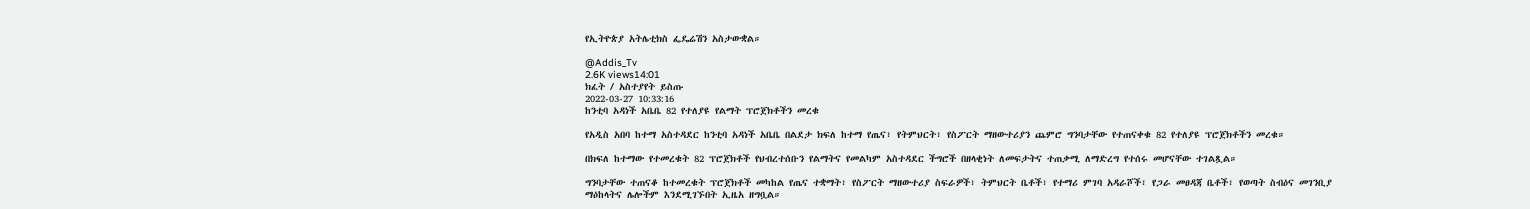የኢትዮጵያ አትሌቲክስ ፌዴሬሽን አስታውቋል።

@Addis_Tv
2.6K views14:01
ክፈት / አስተያየት ይስጡ
2022-03-27 10:33:16
ከንቲባ አዳነች አቤቤ 82 የተለያዩ የልማት ፕሮጀክቶችን መረቁ

የአዲስ አበባ ከተማ አስተዳደር ከንቲባ አዳነች አቤቤ በልደታ ክፍለ ከተማ የጤና፣ የትምህርት፣ የስፖርት ማዘውተሪያን ጨምሮ ግንባታቸው የተጠናቀቁ 82 የተለያዩ ፕሮጀክቶችን መረቁ።

በክፍለ ከተማው የተመረቁት 82 ፕሮጀክቶች የህብረተሰቡን የልማትና የመልካም አስተዳደር ችግሮች በዘላቂነት ለመፍታትና ተጠቃሚ ለማድረግ የተሰሩ መሆናቸው ተገልጿል።

ግንባታቸው ተጠናቆ ከተመረቁት ፕሮጀክቶች መካከል የጤና ተቋማት፣ የስፖርት ማዘውተሪያ ስፍራዎች፣ ትምህርት ቤቶች፣ የተማሪ ምገባ አዳራሾች፣ የጋራ መፀዳጃ ቤቶች፣ የወጣት ስብዕና መገንቢያ ማዕከላትና ሌሎችም እንደሚገኙበት ኢዜአ ዘግቧል።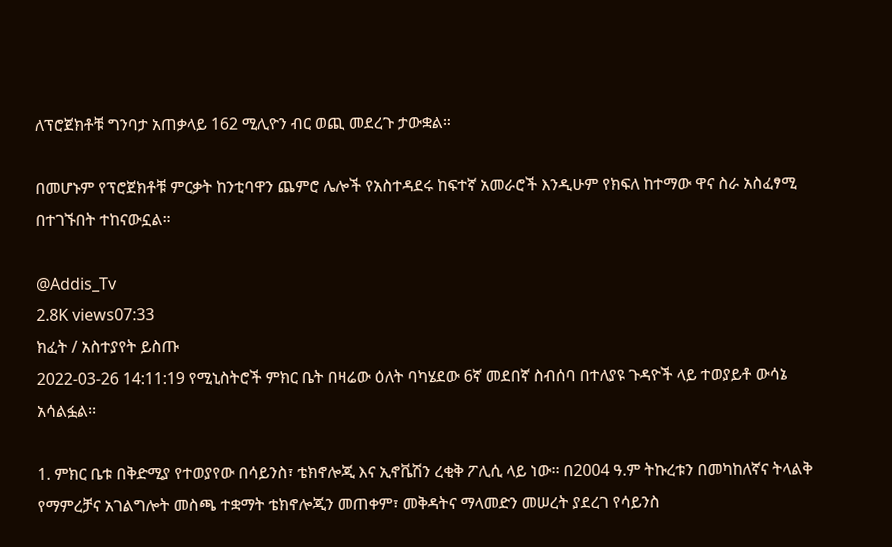ለፕሮጀክቶቹ ግንባታ አጠቃላይ 162 ሚሊዮን ብር ወጪ መደረጉ ታውቋል።

በመሆኑም የፕሮጀክቶቹ ምርቃት ከንቲባዋን ጨምሮ ሌሎች የአስተዳደሩ ከፍተኛ አመራሮች እንዲሁም የክፍለ ከተማው ዋና ስራ አስፈፃሚ በተገኙበት ተከናውኗል።

@Addis_Tv
2.8K views07:33
ክፈት / አስተያየት ይስጡ
2022-03-26 14:11:19 የሚኒስትሮች ምክር ቤት በዛሬው ዕለት ባካሄደው 6ኛ መደበኛ ስብሰባ በተለያዩ ጉዳዮች ላይ ተወያይቶ ውሳኔ አሳልፏል፡፡

1. ምክር ቤቱ በቅድሚያ የተወያየው በሳይንስ፣ ቴክኖሎጂ እና ኢኖቬሽን ረቂቅ ፖሊሲ ላይ ነው፡፡ በ2004 ዓ.ም ትኩረቱን በመካከለኛና ትላልቅ የማምረቻና አገልግሎት መስጫ ተቋማት ቴክኖሎጂን መጠቀም፣ መቅዳትና ማላመድን መሠረት ያደረገ የሳይንስ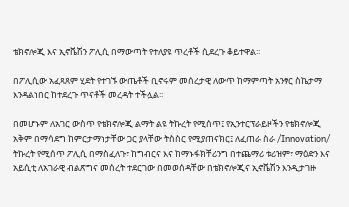ቴክኖሎጂ እና ኢኖቬሽን ፖሊሲ በማውጣት የተለያዩ ጥረቶች ሲደረጉ ቆይተዋል፡፡

በፖሊሲው አፈጻጸም ሂደት የተገኙ ውጤቶች ቢኖሩም መሰረታዊ ለውጥ ከማምጣት አንፃር ስኬታማ እንዳልነበር ከተደረጉ ጥናቶች መረዳት ተችሏል፡፡

በመሆኑም ለአገር ውስጥ የቴክኖሎጂ ልማት ልዩ ትኩረት የሚሰጥ፤ የኢንተርፕራይዞችን የቴክኖሎጂ አቅም በማሳደግ ከምርታማነታቸው ጋር ያላቸው ትስስር የሚያጠናክር፤ ለፈጠራ ስራ /Innovation/ ትኩረት የሚሰጥ ፖሊሲ በማስፈለጉ፣ ከግብርና እና ከማኑፋክቸሪንግ በተጨማሪ ቱሪዝም፣ ማዕድን እና አይሲቲ ለአገራዊ ብልጽግና መሰረት ተደርገው በመወሰዳቸው በቴክኖሎጂና ኢኖቬሽን እንዲታገዙ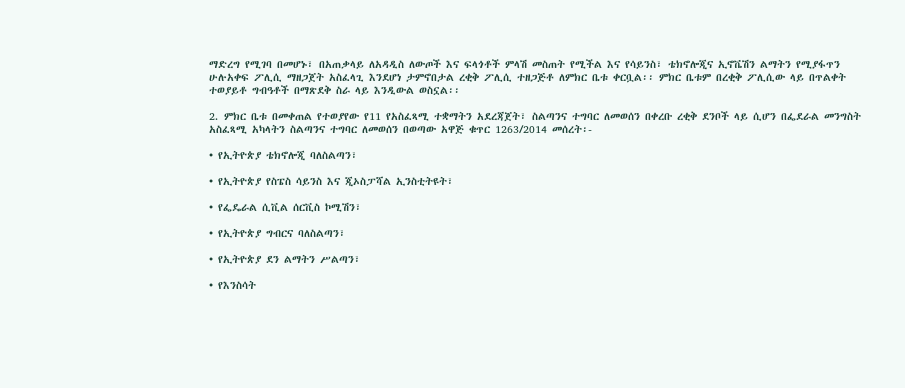ማድረግ የሚገባ በመሆኑ፣ በአጠቃላይ ለአዳዲስ ለውጦች እና ፍላጎቶች ምላሽ መስጠት የሚችል እና የሳይንስ፣ ቴክኖሎጂና ኢኖቬሽን ልማትን የሚያፋጥን ሁሉአቀፍ ፖሊሲ ማዘጋጀት አስፈላጊ እንደሆነ ታምኖበታል ረቂቅ ፖሊሲ ተዘጋጅቶ ለምክር ቤቱ ቀርቧል፡፡ ምክር ቤቱም በረቂቅ ፖሊሲው ላይ በጥልቀት ተወያይቶ ግብዓቶች በማጽደቅ ስራ ላይ እንዲውል ወስኗል፡፡

2. ምክር ቤቱ በመቀጠል የተወያየው የ11 የአስፈጻሚ ተቋማትን አደረጃጀት፣ ስልጣንና ተግባር ለመወሰን በቀረቡ ረቂቅ ደንቦች ላይ ሲሆን በፌደራል መንግስት አስፈጻሚ አካላትን ስልጣንና ተግባር ለመወሰን በወጣው አዋጅ ቁጥር 1263/2014 መሰረት፡-

• የኢትዮጵያ ቴክኖሎጂ ባለስልጣን፣

• የኢትዮጵያ የስፔስ ሳይንስ እና ጂኦስፓሻል ኢንስቲትዩት፣

• የፌዴራል ሲቪል ሰርቪስ ኮሚሽን፣

• የኢትዮጵያ ግብርና ባለስልጣን፣

• የኢትዮጵያ ደን ልማትን ሥልጣን፣

• የእንስሳት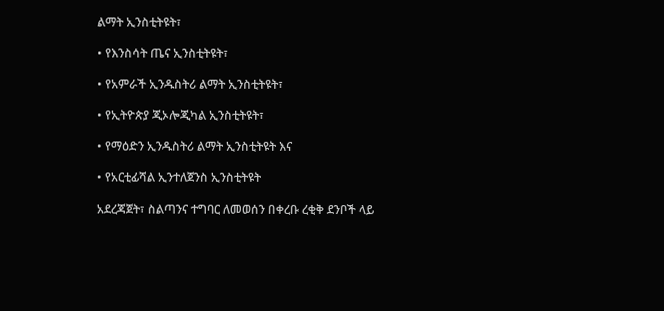ልማት ኢንስቲትዩት፣

• የእንስሳት ጤና ኢንስቲትዩት፣

• የአምራች ኢንዱስትሪ ልማት ኢንስቲትዩት፣

• የኢትዮጵያ ጂኦሎጂካል ኢንስቲትዩት፣

• የማዕድን ኢንዱስትሪ ልማት ኢንስቲትዩት እና

• የአርቲፊሻል ኢንተለጀንስ ኢንስቲትዩት

አደረጃጀት፣ ስልጣንና ተግባር ለመወሰን በቀረቡ ረቂቅ ደንቦች ላይ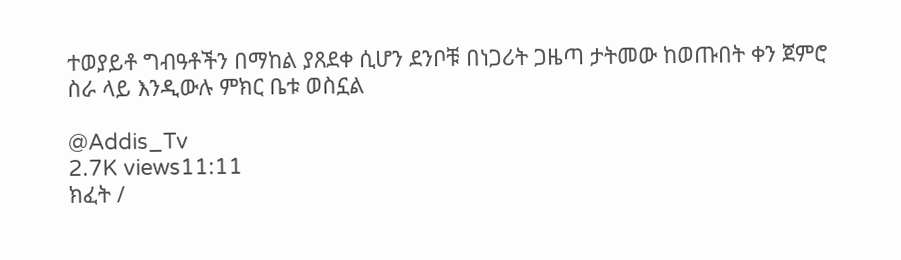ተወያይቶ ግብዓቶችን በማከል ያጸደቀ ሲሆን ደንቦቹ በነጋሪት ጋዜጣ ታትመው ከወጡበት ቀን ጀምሮ ስራ ላይ እንዲውሉ ምክር ቤቱ ወስኗል

@Addis_Tv
2.7K views11:11
ክፈት /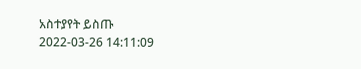አስተያየት ይስጡ
2022-03-26 14:11:09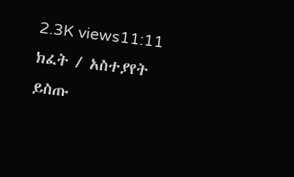2.3K views11:11
ክፈት / አስተያየት ይስጡ